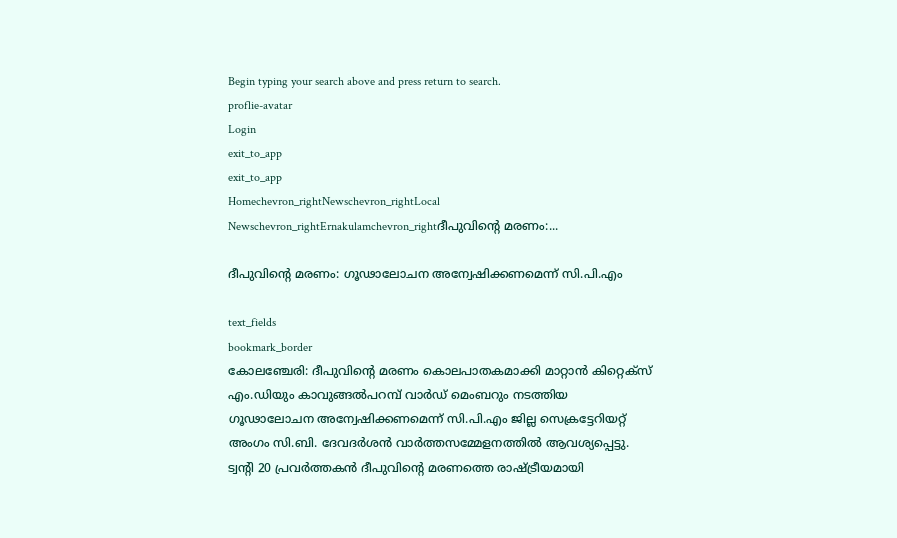Begin typing your search above and press return to search.
proflie-avatar
Login
exit_to_app
exit_to_app
Homechevron_rightNewschevron_rightLocal Newschevron_rightErnakulamchevron_rightദീപുവിന്‍റെ മരണം:...

ദീപുവിന്‍റെ മരണം: ഗൂഢാലോചന അന്വേഷിക്കണമെന്ന് സി.പി.എം

text_fields
bookmark_border
കോലഞ്ചേരി: ദീപുവിന്‍റെ മരണം കൊലപാതകമാക്കി മാറ്റാൻ കിറ്റെക്സ് എം.ഡിയും കാവുങ്ങൽപറമ്പ് വാർഡ് മെംബറും നടത്തിയ ഗൂഢാലോചന അന്വേഷിക്കണമെന്ന് സി.പി.എം ജില്ല സെക്രട്ടേറിയറ്റ് അംഗം സി.ബി. ദേവദർശൻ വാർത്തസമ്മേളനത്തിൽ ആവശ്യപ്പെട്ടു. ട്വന്‍റി 20 പ്രവർത്തകൻ ദീപുവിന്‍റെ മരണത്തെ രാഷ്‌ട്രീയമായി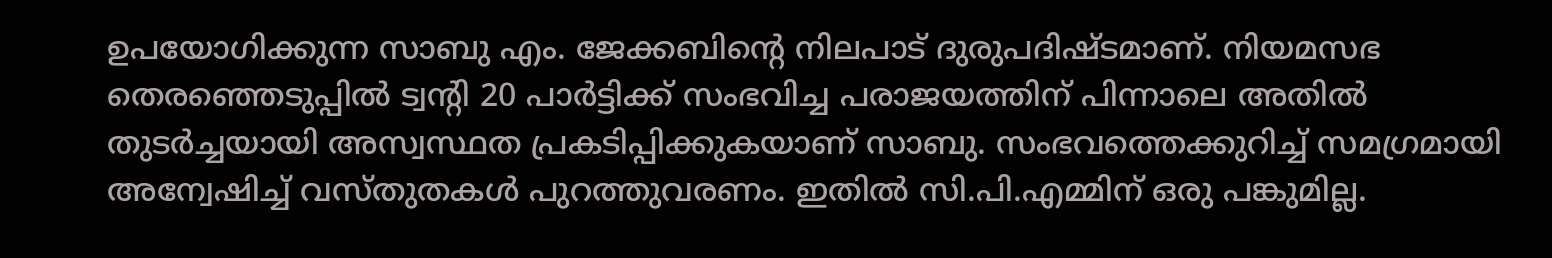ഉപയോഗിക്കുന്ന സാബു എം. ജേക്കബിന്‍റെ നിലപാട് ദുരുപദിഷ്‌ടമാണ്. നിയമസഭ തെരഞ്ഞെടുപ്പിൽ ട്വന്‍റി 20 പാർട്ടിക്ക് സംഭവിച്ച പരാജയത്തിന് പിന്നാലെ അതിൽ തുടർച്ചയായി അസ്വസ്ഥത പ്രകടിപ്പിക്കുകയാണ് സാബു. സംഭവത്തെക്കുറിച്ച് സമഗ്രമായി അന്വേഷിച്ച് വസ്‌തുതകൾ പുറത്തുവരണം. ഇതിൽ സി.പി.എമ്മിന് ഒരു പങ്കുമില്ല.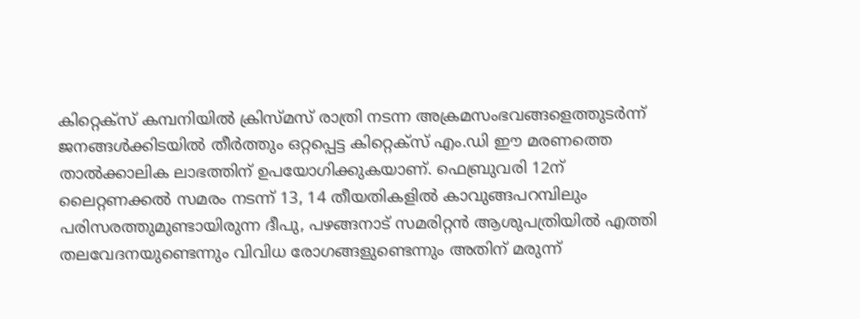കിറ്റെക്‌സ് കമ്പനിയിൽ ക്രിസ്‌മസ് രാത്രി നടന്ന അക്രമസംഭവങ്ങളെത്തുടർന്ന് ജനങ്ങൾക്കിടയിൽ തീർത്തും ഒറ്റപ്പെട്ട കിറ്റെക്‌സ് എം.ഡി ഈ മരണത്തെ താൽക്കാലിക ലാഭത്തിന് ഉപയോഗിക്കുകയാണ്‌. ഫെബ്രുവരി 12ന് ലൈറ്റണക്കൽ സമരം നടന്ന് 13, 14 തീയതികളിൽ കാവുങ്ങപറമ്പിലും പരിസരത്തുമുണ്ടായിരുന്ന ദീപു, പഴങ്ങനാട് സമരിറ്റൻ ആശുപത്രിയിൽ എത്തി തലവേദനയുണ്ടെന്നും വിവിധ രോഗങ്ങളുണ്ടെന്നും അതിന് മരുന്ന്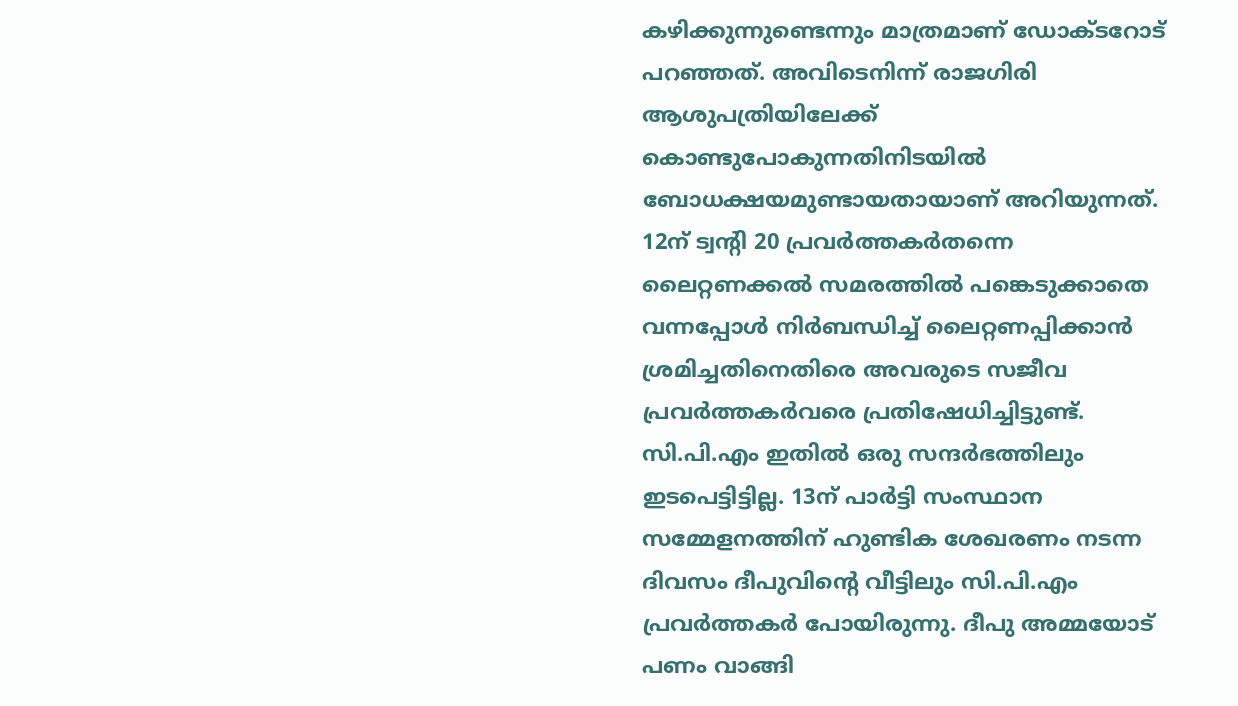കഴിക്കുന്നുണ്ടെന്നും മാത്രമാണ് ഡോക്‌ടറോട് പറഞ്ഞത്. അവിടെനിന്ന് രാജഗിരി ആശുപത്രിയിലേക്ക് കൊണ്ടുപോകുന്നതിനിടയിൽ ബോധക്ഷയമുണ്ടായതായാണ് അറിയുന്നത്. 12ന് ട്വന്‍റി 20 പ്രവർത്തകർതന്നെ ലൈറ്റണക്കൽ സമരത്തിൽ പങ്കെടുക്കാതെ വന്നപ്പോൾ നിർബന്ധിച്ച് ലൈറ്റണപ്പിക്കാൻ ശ്രമിച്ചതിനെതിരെ അവരുടെ സജീവ പ്രവർത്തകർവരെ പ്രതിഷേധിച്ചിട്ടുണ്ട്. സി.പി.എം ഇതിൽ ഒരു സന്ദർഭത്തിലും ഇടപെട്ടിട്ടില്ല. 13ന് പാർട്ടി സംസ്ഥാന സമ്മേളനത്തിന് ഹുണ്ടിക ശേഖരണം നടന്ന ദിവസം ദീപുവിന്‍റെ വീട്ടിലും സി.പി.എം പ്രവർത്തകർ പോയിരുന്നു. ദീപു അമ്മയോട് പണം വാങ്ങി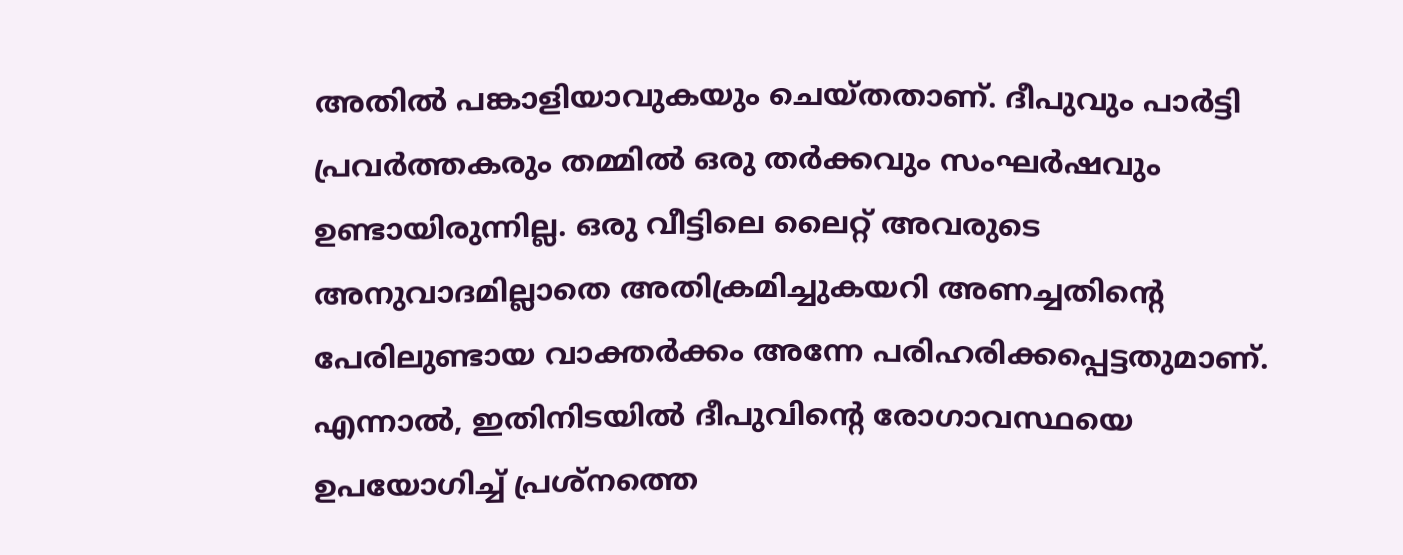അതിൽ പങ്കാളിയാവുകയും ചെയ്‌തതാണ്. ദീപുവും പാർട്ടി പ്രവർത്തകരും തമ്മിൽ ഒരു തർക്കവും സംഘർഷവും ഉണ്ടായിരുന്നില്ല. ഒരു വീട്ടിലെ ലൈറ്റ് അവരുടെ അനുവാദമില്ലാതെ അതിക്രമിച്ചുകയറി അണച്ചതിന്‍റെ പേരിലുണ്ടായ വാക്തർക്കം അന്നേ പരിഹരിക്കപ്പെട്ടതുമാണ്. എന്നാൽ, ഇതിനിടയിൽ ദീപുവിന്‍റെ രോഗാവസ്ഥയെ ഉപയോഗിച്ച് പ്രശ്‌നത്തെ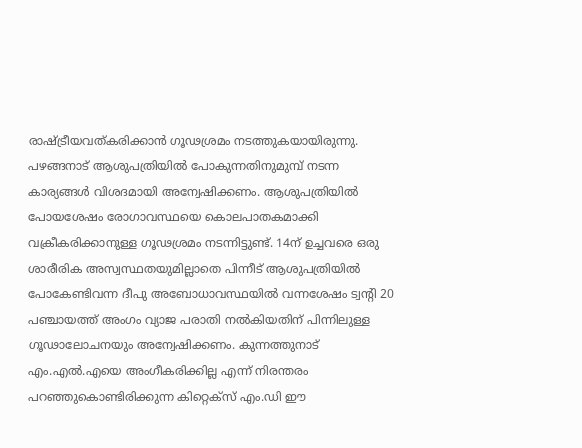രാഷ്‌ട്രീയവത്കരിക്കാൻ ഗൂഢശ്രമം നടത്തുകയായിരുന്നു. പഴങ്ങനാട് ആശുപത്രിയിൽ പോകുന്നതിനുമുമ്പ് നടന്ന കാര്യങ്ങൾ വിശദമായി അന്വേഷിക്കണം. ആശുപത്രിയിൽ പോയശേഷം രോഗാവസ്ഥയെ കൊലപാതകമാക്കി വക്രീകരിക്കാനുള്ള ഗൂഢശ്രമം നടന്നിട്ടുണ്ട്. 14ന് ഉച്ചവരെ ഒരു ശാരീരിക അസ്വസ്ഥതയുമില്ലാതെ പിന്നീട് ആശുപത്രിയിൽ പോകേണ്ടിവന്ന ദീപു അബോധാവസ്ഥയിൽ വന്നശേഷം ട്വന്‍റി 20 പഞ്ചായത്ത് അംഗം വ്യാജ പരാതി നൽകിയതിന് പിന്നിലുള്ള ഗൂഢാലോചനയും അന്വേഷിക്കണം. കുന്നത്തുനാട് എം.എൽ.എയെ അംഗീകരിക്കില്ല എന്ന് നിരന്തരം പറഞ്ഞുകൊണ്ടിരിക്കുന്ന കിറ്റെക്‌സ് എം.ഡി ഈ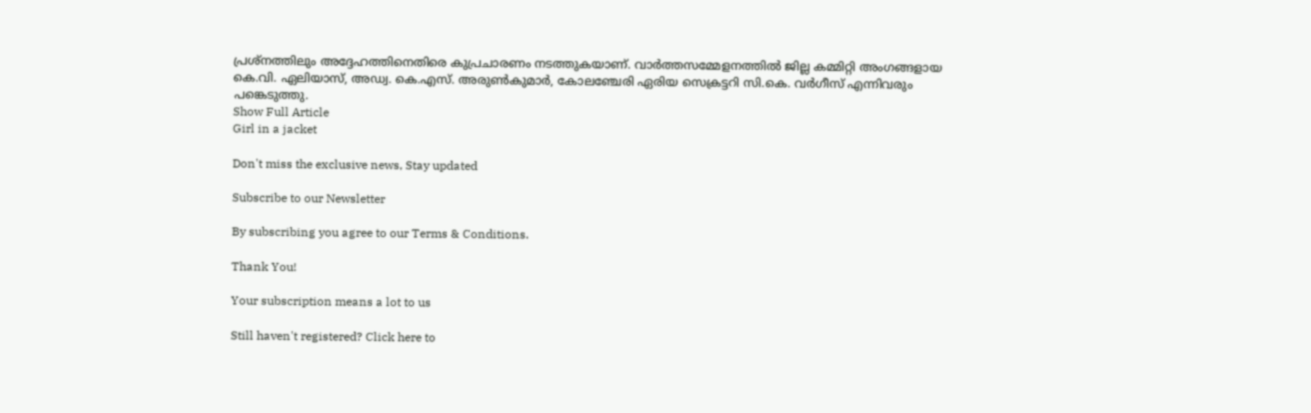പ്രശ്‌നത്തിലും അദ്ദേഹത്തിനെതിരെ കുപ്രചാരണം നടത്തുകയാണ്. വാർത്തസമ്മേളനത്തിൽ ജില്ല കമ്മിറ്റി അംഗങ്ങളായ കെ.വി. ഏലിയാസ്‌, അഡ്വ. കെ.എസ്. അരുൺകുമാർ, കോലഞ്ചേരി ഏരിയ സെക്രട്ടറി സി.കെ. വർഗീസ്‌ എന്നിവരും പങ്കെടുത്തു.
Show Full Article
Girl in a jacket

Don't miss the exclusive news, Stay updated

Subscribe to our Newsletter

By subscribing you agree to our Terms & Conditions.

Thank You!

Your subscription means a lot to us

Still haven't registered? Click here to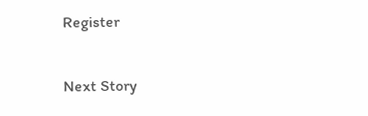Register

Next Story